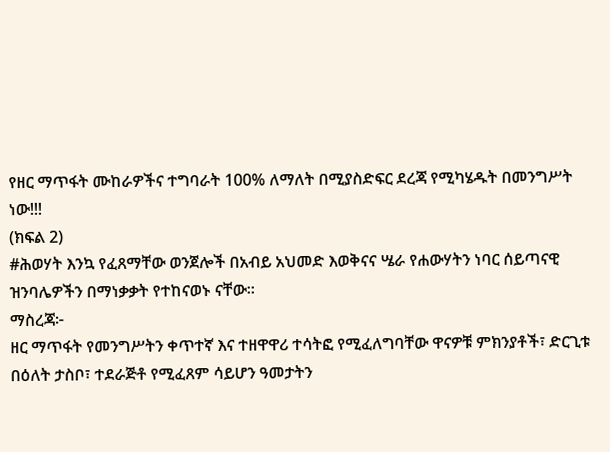የዘር ማጥፋት ሙከራዎችና ተግባራት 100% ለማለት በሚያስድፍር ደረጃ የሚካሄዱት በመንግሥት ነው!!!
(ክፍል 2)
#ሕወሃት እንኳ የፈጸማቸው ወንጀሎች በአብይ አህመድ እወቅናና ሤራ የሐውሃትን ነባር ሰይጣናዊ ዝንባሌዎችን በማነቃቃት የተከናወኑ ናቸው።
ማስረጃ፦
ዘር ማጥፋት የመንግሥትን ቀጥተኛ እና ተዘዋዋሪ ተሳትፎ የሚፈለግባቸው ዋናዎቹ ምክንያቶች፣ ድርጊቱ በዕለት ታስቦ፣ ተደራጅቶ የሚፈጸም ሳይሆን ዓመታትን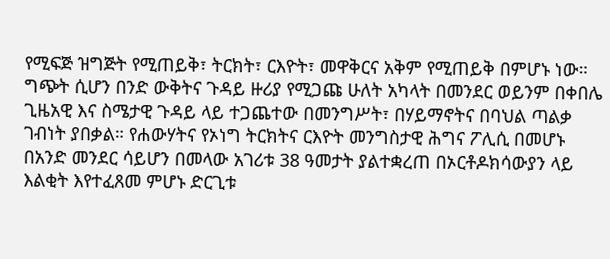የሚፍጅ ዝግጅት የሚጠይቅ፣ ትርክት፣ ርእዮት፣ መዋቅርና አቅም የሚጠይቅ በምሆኑ ነው።
ግጭት ሲሆን በንድ ውቅትና ጉዳይ ዙሪያ የሚጋጩ ሁለት አካላት በመንደር ወይንም በቀበሌ ጊዜአዊ እና ስሜታዊ ጉዳይ ላይ ተጋጨተው በመንግሥት፣ በሃይማኖትና በባህል ጣልቃ ገብነት ያበቃል። የሐውሃትና የኦነግ ትርክትና ርእዮት መንግስታዊ ሕግና ፖሊሲ በመሆኑ በአንድ መንደር ሳይሆን በመላው አገሪቱ 38 ዓመታት ያልተቋረጠ በኦርቶዶክሳውያን ላይ እልቂት እየተፈጸመ ምሆኑ ድርጊቱ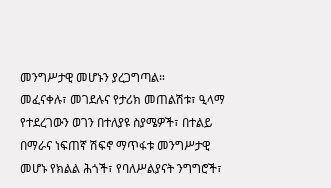መንግሥታዊ መሆኑን ያረጋግጣል።
መፈናቀሉ፣ መገደሉና የታሪክ መጠልሽቱ፣ ዒላማ የተደረገውን ወገን በተለያዩ ስያሜዎች፣ በተልይ በማራና ነፍጠኛ ሽፍኖ ማጥፋቱ መንግሥታዊ መሆኑ የክልል ሕጎች፣ የባለሥልያናት ንግግሮች፣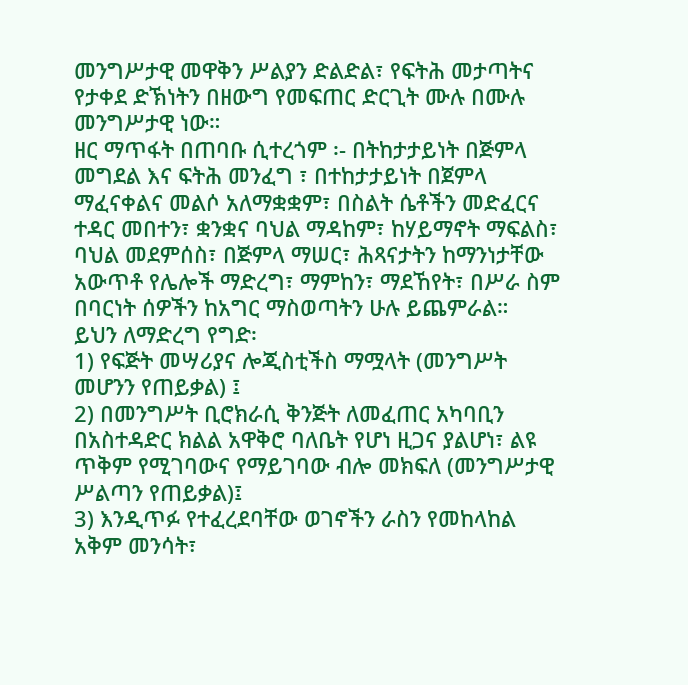መንግሥታዊ መዋቅን ሥልያን ድልድል፣ የፍትሕ መታጣትና የታቀደ ድኽነትን በዘውግ የመፍጠር ድርጊት ሙሉ በሙሉ መንግሥታዊ ነው።
ዘር ማጥፋት በጠባቡ ሲተረጎም ፡- በትከታታይነት በጅምላ መግደል እና ፍትሕ መንፈግ ፣ በተከታታይነት በጀምላ ማፈናቀልና መልሶ አለማቋቋም፣ በስልት ሴቶችን መድፈርና ተዳር መበተን፣ ቋንቋና ባህል ማዳከም፣ ከሃይማኖት ማፍልስ፣ ባህል መደምሰስ፣ በጅምላ ማሠር፣ ሕጻናታትን ከማንነታቸው አውጥቶ የሌሎች ማድረግ፣ ማምከን፣ ማደኸየት፣ በሥራ ስም በባርነት ሰዎችን ከአግር ማስወጣትን ሁሉ ይጨምራል።
ይህን ለማድረግ የግድ፡
1) የፍጅት መሣሪያና ሎጂስቲችስ ማሟላት (መንግሥት መሆንን የጠይቃል) ፤
2) በመንግሥት ቢሮክራሲ ቅንጅት ለመፈጠር አካባቢን በአስተዳድር ክልል አዋቅሮ ባለቤት የሆነ ዚጋና ያልሆነ፣ ልዩ ጥቅም የሚገባውና የማይገባው ብሎ መክፍለ (መንግሥታዊ ሥልጣን የጠይቃል)፤
3) እንዲጥፉ የተፈረደባቸው ወገኖችን ራስን የመከላከል አቅም መንሳት፣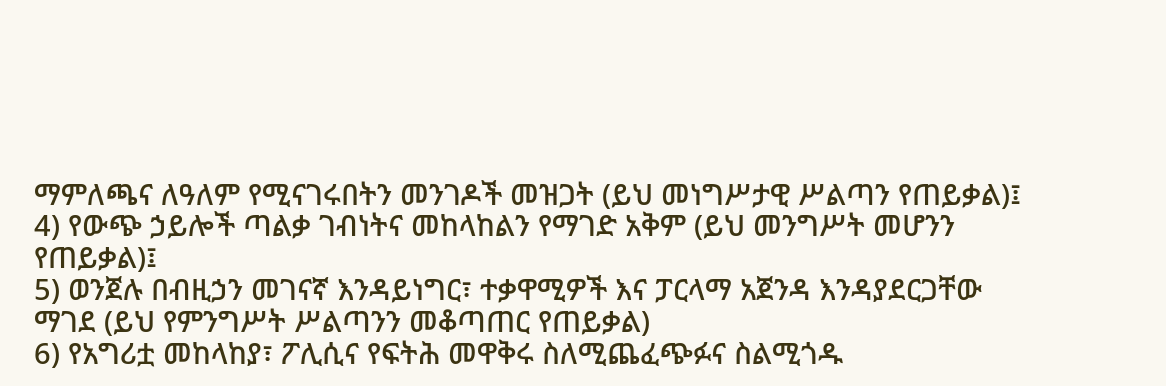ማምለጫና ለዓለም የሚናገሩበትን መንገዶች መዝጋት (ይህ መነግሥታዊ ሥልጣን የጠይቃል)፤
4) የውጭ ኃይሎች ጣልቃ ገብነትና መከላከልን የማገድ አቅም (ይህ መንግሥት መሆንን የጠይቃል)፤
5) ወንጀሉ በብዚኃን መገናኛ እንዳይነግር፣ ተቃዋሚዎች እና ፓርላማ አጀንዳ እንዳያደርጋቸው ማገደ (ይህ የምንግሥት ሥልጣንን መቆጣጠር የጠይቃል)
6) የአግሪቷ መከላከያ፣ ፖሊሲና የፍትሕ መዋቅሩ ስለሚጨፈጭፉና ስልሚጎዱ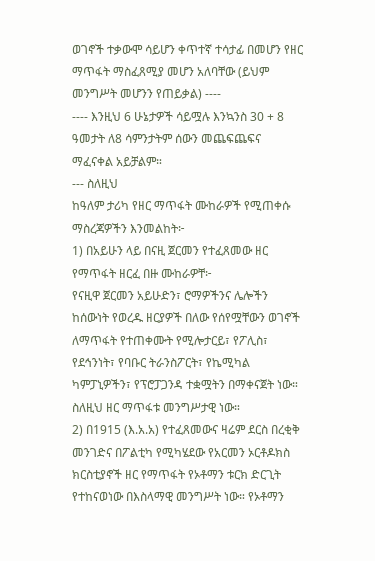ወገኖች ተቃውሞ ሳይሆን ቀጥተኛ ተሳታፊ በመሆን የዘር ማጥፋት ማስፈጸሚያ መሆን አለባቸው (ይህም መንግሥት መሆንን የጠይቃል) ----
---- እንዚህ 6 ሁኔታዎች ሳይሟሉ እንኳንስ 30 + 8 ዓመታት ለ8 ሳምንታትም ሰውን መጨፍጨፍና ማፈናቀል አይቻልም።
--- ስለዚህ
ከዓለም ታሪካ የዘር ማጥፋት ሙከራዎች የሚጠቀሱ ማስረጃዎችን እንመልከት፦
1) በአይሁን ላይ በናዚ ጀርመን የተፈጸመው ዘር የማጥፋት ዘርፈ በዙ ሙከራዎቸ፦
የናዚዋ ጀርመን አይሁድን፣ ሮማዎችንና ሌሎችን ከሰውነት የወረዱ ዘርያዎች በለው የሰየሟቸውን ወገኖች ለማጥፋት የተጠቀሙት የሚሎታርይ፣ የፖሊስ፣ የደኅንነት፣ የባቡር ትራንስፖርት፣ የኬሚካል ካምፓኒዎችን፣ የፕሮፓጋንዳ ተቋሟትን በማቀናጀት ነው። ስለዚህ ዘር ማጥፋቱ መንግሥታዊ ነው።
2) በ1915 (እ.አ.አ) የተፈጸመውና ዛሬም ደርስ በረቂቅ መንገድና በፖልቲካ የሚካሄደው የአርመን ኦርቶዶክስ ክርስቲያኖች ዘር የማጥፋት የኦቶማን ቱርክ ድርጊት የተከናወነው በእስላማዊ መንግሥት ነው። የኦቶማን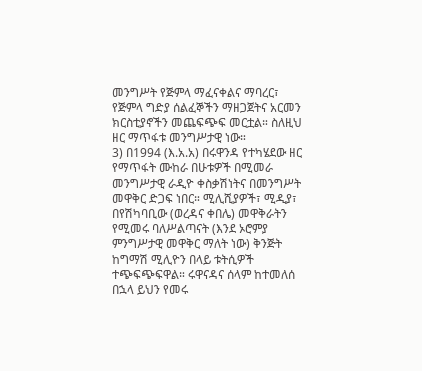መንግሥት የጅምላ ማፈናቀልና ማባረር፣ የጅምላ ግድያ ሰልፈኞችን ማዘጋጀትና አርመን ክርስቲያኖችን መጨፍጭፍ መርቷል። ስለዚህ ዘር ማጥፋቱ መንግሥታዊ ነው።
3) በ1994 (እ.አ.አ) በሩዋንዳ የተካሄደው ዘር የማጥፋት ሙከራ በሁቱዎች በሚመራ መንግሥታዊ ራዲዮ ቀስቃሽነትና በመንግሥት መዋቅር ድጋፍ ነበር። ሚሊሺያዎች፣ ሚዲያ፣ በየሽካባቢው (ወረዳና ቀበሌ) መዋቅራትን የሚመሩ ባለሥልጣናት (እንደ ኦሮምያ ምንግሥታዊ መዋቅር ማለት ነው) ቅንጅት ከግማሽ ሚሊዮን በላይ ቱትሲዎች ተጭፍጭፍዋል። ሩዋናዳና ሰላም ከተመለሰ በኋላ ይህን የመሩ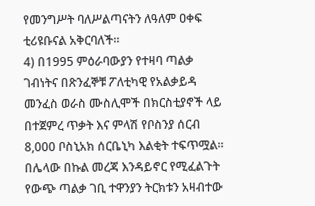የመንግሥት ባለሥልጣናትን ለዓለም ዐቀፍ ቲሪዩቡናል አቅርባለች።
4) በ1995 ምዕራባውያን የተዛባ ጣልቃ ገብነትና በጽንፈኞቹ ፖለቲካዊ የአልቃይዳ መንፈስ ወራስ ሙስሊሞች በክርስቲያኖች ላይ በተጀምረ ጥቃት እና ምላሽ የቦስንያ ሰርብ 8,000 ቦስኒአክ ሰርቤኒካ እልቂት ተፍጥሟል። በሌላው በኩል መረጃ እንዳይኖር የሚፈልጉት የውጭ ጣልቃ ገቢ ተዋንያን ትርክቱን አዛብተው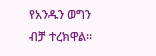የአንዱን ወግን ብቻ ተረክዋል።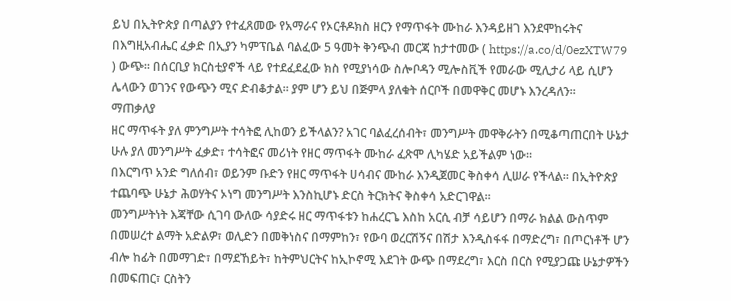ይህ በኢትዮጵያ በጣልያን የተፈጸመው የአማራና የኦርቶዶክስ ዘርን የማጥፋት ሙከራ እንዳይዘገ እንደሞከሩትና በእግዚአብሔር ፈቃድ በኢያን ካምፕቤል ባልፈው 5 ዓመት ቅንጭብ መርጃ ከታተመው ( https://a.co/d/0ezXTW79 ) ውጭ። በሰርቢያ ክርስቲያኖች ላይ የተደፈደፈው ክስ የሚያነሳው ስሎቦዳን ሚሎስቪች የመራው ሚሊታሪ ላይ ሲሆን ሌላውን ወገንና የውጭን ሚና ድብቆታል። ያም ሆን ይህ በጅምላ ያለቁት ሰርቦች በመዋቅር መሆኑ እንረዳለን።
ማጠቃለያ
ዘር ማጥፋት ያለ ምንግሥት ተሳትፎ ሊከወን ይችላልን? አገር ባልፈረሰብት፣ መንግሥት መዋቅራትን በሚቆጣጠርበት ሁኔታ ሁሉ ያለ መንግሥት ፈቃድ፣ ተሳትፎና መሪነት የዘር ማጥፋት ሙከራ ፈጽሞ ሊካሄድ አይችልም ነው።
በእርግጥ አንድ ግለሰብ፣ ወይንም ቡድን የዘር ማጥፋት ሀሳብና ሙከራ እንዲጀመር ቅስቀሳ ሊሠራ የችላል። በኢትዮጵያ ተጨባጭ ሁኔታ ሕወሃትና ኦነግ መንግሥት እንስኪሆኑ ድርስ ትርክትና ቅስቀሳ አድርገዋል።
መንግሥትነት እጃቸው ሲገባ ውለው ሳያድሩ ዘር ማጥፋቱን ከሐረርጌ እስከ አርሲ ብቻ ሳይሆን በማራ ክልል ውስጥም በመሠረተ ልማት አድልዎ፣ ወሊድን በመቅነስና በማምከን፣ የውባ ወረርሽኝና በሽታ እንዲስፋፋ በማድረግ፣ በጦርነቶች ሆን ብሎ ከፊት በመማገድ፣ በማደኸይት፣ ከትምህርትና ከኢኮኖሚ እደገት ውጭ በማደረግ፣ እርስ በርስ የሚያጋጩ ሁኔታዎችን በመፍጠር፣ ርስትን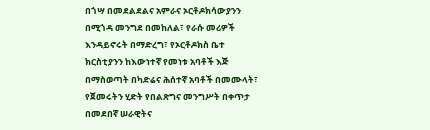በጎሣ በመደልደልና አምራና ኦርቶዶክሳውያንን በሚጎዳ መንግደ በመከለል፣ የራሱ መሪዎች እንዳይኖሩት በማድረግ፣ የኦርቶዶክስ ቤተ ክርስቲያንን ከእውነተኛ የመነቱ አባቶች እጅ በማስወጣት በካድሬና ሕሰተኛ አባቶች በመሙላት፣ የጀመሩትን ሂድት የበልጽግና መንግሥት በቀጥታ በመደበኛ ሠራዊትና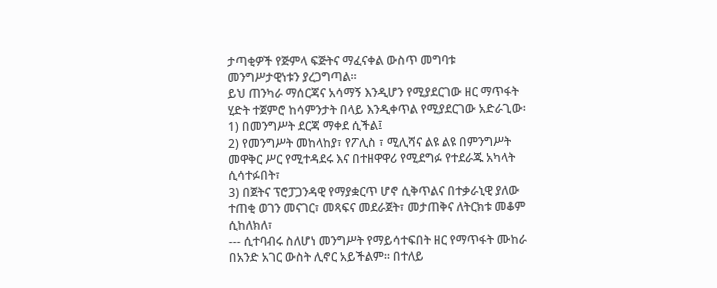ታጣቂዎች የጅምላ ፍጅትና ማፈናቀል ውስጥ መግባቱ መንግሥታዊነቱን ያረጋግጣል።
ይህ ጠንካራ ማሰርጃና አሳማኝ እንዲሆን የሚያደርገው ዘር ማጥፋት ሂድት ተጀምሮ ከሳምንታት በላይ እንዲቀጥል የሚያደርገው አድራጊው፡
1) በመንግሥት ደርጃ ማቀደ ሲችል፤
2) የመንግሥት መከላከያ፣ የፖሊስ ፣ ሚሊሻና ልዩ ልዩ በምንግሥት መዋቅር ሥር የሚተዳደሩ እና በተዘዋዋሪ የሚደግፉ የተደራጁ አካላት ሲሳተፉበት፣
3) በጀትና ፕሮፓጋንዳዊ የማያቋርጥ ሆኖ ሲቅጥልና በተቃራኒዊ ያለው ተጠቂ ወገን መናገር፣ መጻፍና መደራጀት፣ መታጠቅና ለትርክቱ መቆም ሲከለክለ፣
--- ሲተባብሩ ስለሆነ መንግሥት የማይሳተፍበት ዘር የማጥፋት ሙከራ በአንድ አገር ውስት ሊኖር አይችልም። በተለይ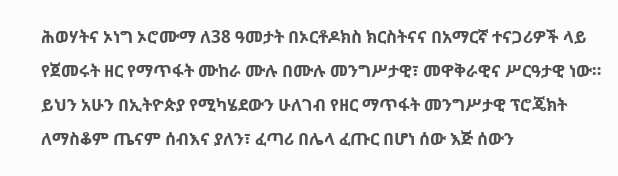ሕወሃትና ኦነግ ኦሮሙማ ለ38 ዓመታት በኦርቶዶክስ ክርስትናና በአማርኛ ተናጋሪዎች ላይ የጀመሩት ዘር የማጥፋት ሙከራ ሙሉ በሙሉ መንግሥታዊ፣ መዋቅራዊና ሥርዓታዊ ነው።
ይህን አሁን በኢትዮጵያ የሚካሄደውን ሁለገብ የዘር ማጥፋት መንግሥታዊ ፕሮጄክት ለማስቆም ጤናም ሰብእና ያለን፣ ፈጣሪ በሌላ ፈጡር በሆነ ሰው እጅ ሰውን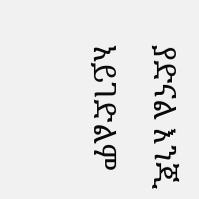ያድናል እንጂ አይገድልም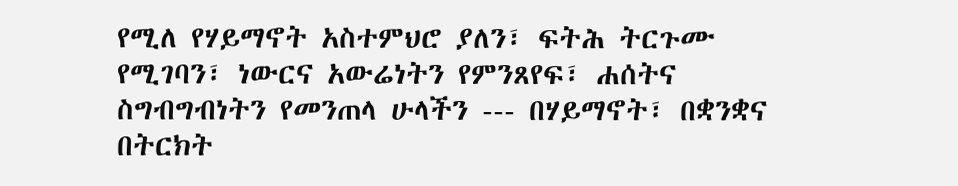የሚለ የሃይማኖት አስተምህሮ ያለን፣ ፍትሕ ትርጉሙ የሚገባን፣ ነውርና አውሬነትን የምንጸየፍ፣ ሐሰትና ስግብግብነትን የመንጠላ ሁላችን --- በሃይማኖት፣ በቋንቋና በትርክት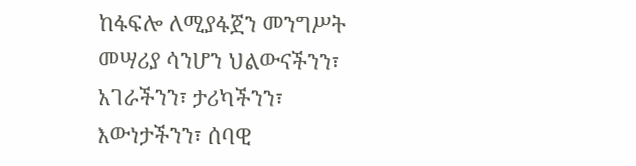ከፋፍሎ ለሚያፋጀን መንግሥት መሣሪያ ሳንሆን ህልውናችንን፣ አገራችንን፣ ታሪካችንን፣ እውነታችንን፣ ሰባዊ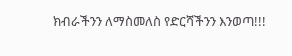ክብራችንን ለማስመለስ የድርሻችንን እንወጣ!!!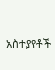አስተያየቶች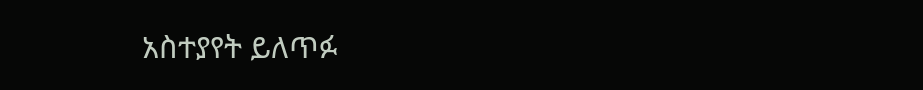አስተያየት ይለጥፉ